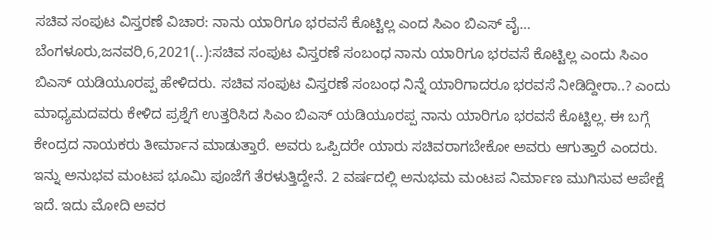ಸಚಿವ ಸಂಪುಟ ವಿಸ್ತರಣೆ ವಿಚಾರ: ನಾನು ಯಾರಿಗೂ ಭರವಸೆ ಕೊಟ್ಟಿಲ್ಲ ಎಂದ ಸಿಎಂ ಬಿಎಸ್ ವೈ… ಬೆಂಗಳೂರು,ಜನವರಿ,6,2021(..):ಸಚಿವ ಸಂಪುಟ ವಿಸ್ತರಣೆ ಸಂಬಂಧ ನಾನು ಯಾರಿಗೂ ಭರವಸೆ ಕೊಟ್ಟಿಲ್ಲ ಎಂದು ಸಿಎಂ ಬಿಎಸ್ ಯಡಿಯೂರಪ್ಪ ಹೇಳಿದರು. ಸಚಿವ ಸಂಪುಟ ವಿಸ್ತರಣೆ ಸಂಬಂಧ ನಿನ್ನೆ ಯಾರಿಗಾದರೂ ಭರವಸೆ ನೀಡಿದ್ದೀರಾ..? ಎಂದು ಮಾಧ್ಯಮದವರು ಕೇಳಿದ ಪ್ರಶ್ನೆಗೆ ಉತ್ತರಿಸಿದ ಸಿಎಂ ಬಿಎಸ್ ಯಡಿಯೂರಪ್ಪ ನಾನು ಯಾರಿಗೂ ಭರವಸೆ ಕೊಟ್ಟಿಲ್ಲ. ಈ ಬಗ್ಗೆ ಕೇಂದ್ರದ ನಾಯಕರು ತೀರ್ಮಾನ ಮಾಡುತ್ತಾರೆ. ಅವರು ಒಪ್ಪಿದರೇ ಯಾರು ಸಚಿವರಾಗಬೇಕೋ ಅವರು ಆಗುತ್ತಾರೆ ಎಂದರು. ಇನ್ನು ಅನುಭವ ಮಂಟಪ ಭೂಮಿ ಪೂಜೆಗೆ ತೆರಳುತ್ತಿದ್ದೇನೆ. 2 ವರ್ಷದಲ್ಲಿ ಅನುಭಮ ಮಂಟಪ ನಿರ್ಮಾಣ ಮುಗಿಸುವ ಆಪೇಕ್ಷೆ ಇದೆ. ಇದು ಮೋದಿ ಅವರ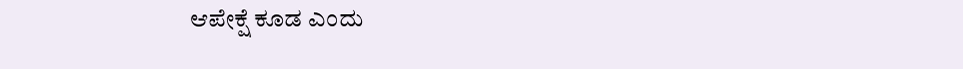ಆಪೇಕ್ಷೆ ಕೂಡ ಎಂದು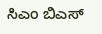ಸಿಎಂ ಬಿಎಸ್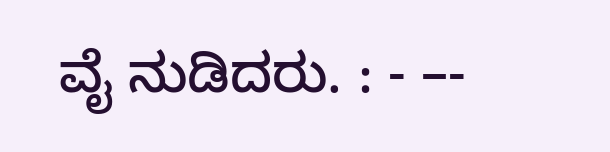ವೈ ನುಡಿದರು. : - –-